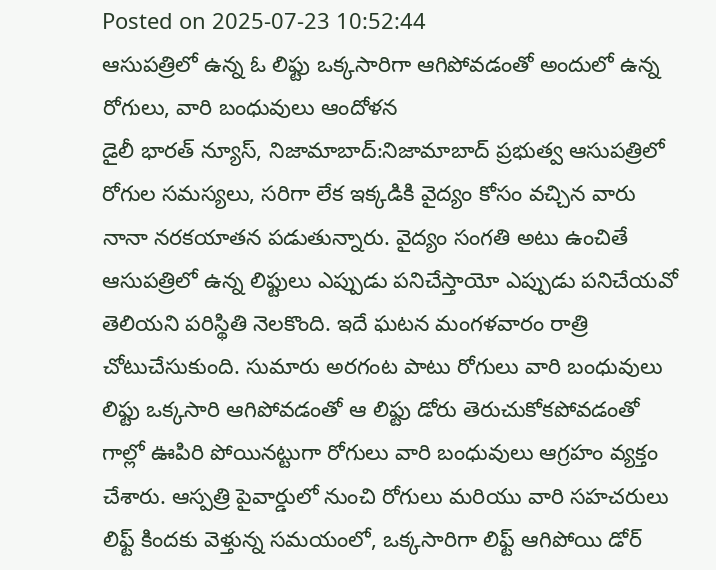Posted on 2025-07-23 10:52:44
ఆసుపత్రిలో ఉన్న ఓ లిఫ్టు ఒక్కసారిగా ఆగిపోవడంతో అందులో ఉన్న రోగులు, వారి బంధువులు ఆందోళన
డైలీ భారత్ న్యూస్, నిజామాబాద్:నిజామాబాద్ ప్రభుత్వ ఆసుపత్రిలో రోగుల సమస్యలు, సరిగా లేక ఇక్కడికి వైద్యం కోసం వచ్చిన వారు నానా నరకయాతన పడుతున్నారు. వైద్యం సంగతి అటు ఉంచితే ఆసుపత్రిలో ఉన్న లిఫ్టులు ఎప్పుడు పనిచేస్తాయో ఎప్పుడు పనిచేయవో తెలియని పరిస్థితి నెలకొంది. ఇదే ఘటన మంగళవారం రాత్రి చోటుచేసుకుంది. సుమారు అరగంట పాటు రోగులు వారి బంధువులు లిఫ్టు ఒక్కసారి ఆగిపోవడంతో ఆ లిఫ్టు డోరు తెరుచుకోకపోవడంతో గాల్లో ఊపిరి పోయినట్టుగా రోగులు వారి బంధువులు ఆగ్రహం వ్యక్తం చేశారు. ఆస్పత్రి పైవార్డులో నుంచి రోగులు మరియు వారి సహచరులు లిఫ్ట్ కిందకు వెళ్తున్న సమయంలో, ఒక్కసారిగా లిఫ్ట్ ఆగిపోయి డోర్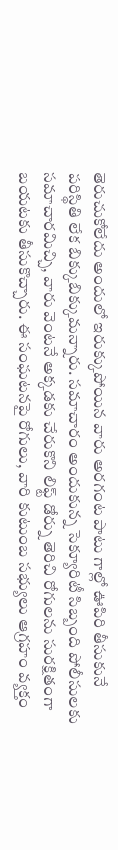తెరుచుకోలేదు అందులో ఇరుక్కుపోయిన వారు అరగంట పాటు గాల్లో ఊపిరి తీసుకునే పరిస్థితి లేక బిక్కుబిక్కుమన్నారు. సమాచారం అందుకున్న సెక్యూరిటీ సిబ్బంది పోలీసులకు సమాచారమిచ్చి, వారు వెంటనే అక్కడకు చేరుకొని లిఫ్ట్ డోర్ను తెరిచి రోగులను సురక్షితంగా బయటకు తీసుకొచ్చారు. ఈ సంఘటనపై రోగులు, వారి కుటుంబ సభ్యులు ఆగ్రహం వ్యక్తం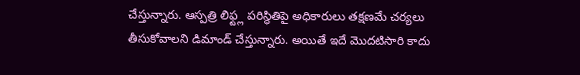చేస్తున్నారు. ఆస్పత్రి లిఫ్ట్ల పరిస్థితిపై అధికారులు తక్షణమే చర్యలు తీసుకోవాలని డిమాండ్ చేస్తున్నారు. అయితే ఇదే మొదటిసారి కాదు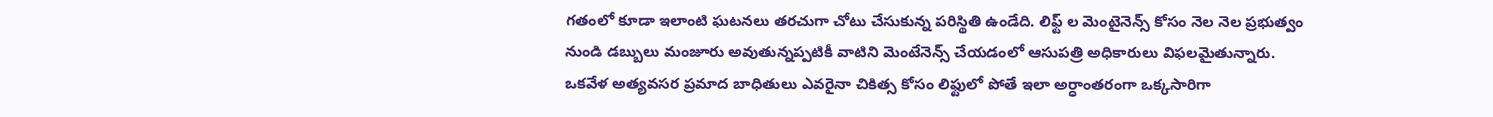గతంలో కూడా ఇలాంటి ఘటనలు తరచుగా చోటు చేసుకున్న పరిస్థితి ఉండేది. లిఫ్ట్ ల మెంటైనెన్స్ కోసం నెల నెల ప్రభుత్వం నుండి డబ్బులు మంజూరు అవుతున్నప్పటికీ వాటిని మెంటేనెన్స్ చేయడంలో ఆసుపత్రి అధికారులు విఫలమైతున్నారు. ఒకవేళ అత్యవసర ప్రమాద బాధితులు ఎవరైనా చికిత్స కోసం లిఫ్టులో పోతే ఇలా అర్ధాంతరంగా ఒక్కసారిగా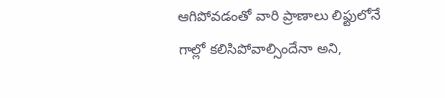ఆగిపోవడంతో వారి ప్రాణాలు లిఫ్టులోనే గాల్లో కలిసిపోవాల్సిందేనా అని,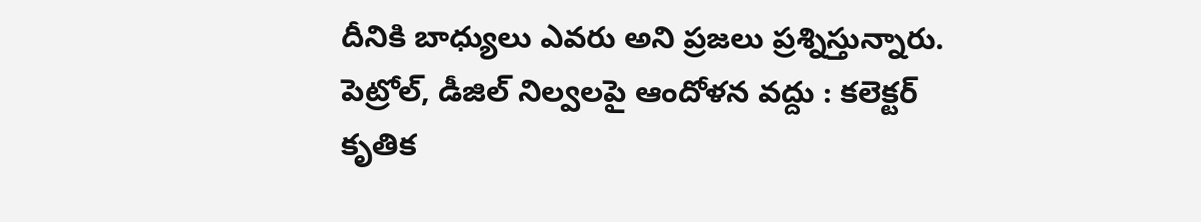దీనికి బాధ్యులు ఎవరు అని ప్రజలు ప్రశ్నిస్తున్నారు.
పెట్రోల్, డీజిల్ నిల్వలపై ఆందోళన వద్దు : కలెక్టర్ కృతిక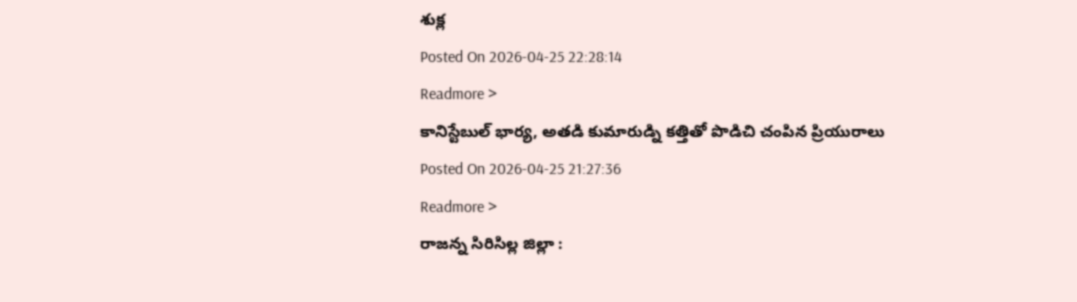శుక్ల
Posted On 2026-04-25 22:28:14
Readmore >
కానిస్టేబుల్ భార్య, అతడి కుమారుడ్ని కత్తితో పొడిచి చంపిన ప్రియురాలు
Posted On 2026-04-25 21:27:36
Readmore >
రాజన్న సిరిసిల్ల జిల్లా :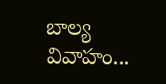బాల్య వివాహం...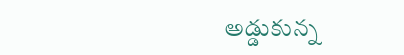అడ్డుకున్న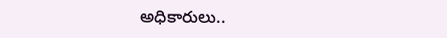అధికారులు..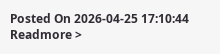Posted On 2026-04-25 17:10:44
Readmore >